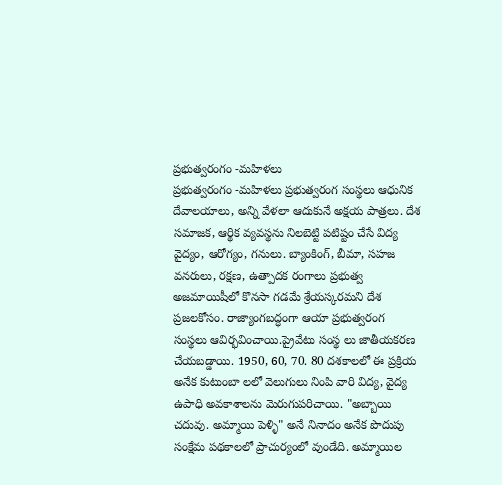ప్రభుత్వరంగం -మహిళలు
ప్రభుత్వరంగం -మహిళలు ప్రభుత్వరంగ సంస్థలు ఆధునిక దేవాలయాలు, అన్ని వేళలా ఆదుకునే అక్షయ పాత్రలు. దేశ సమాజక, ఆర్థిక వ్యవస్థను నిలబెట్టి పటిష్టం చేసే విద్య వైద్యం, ఆరోగ్యం, గనులు. బ్యాంకింగ్, బీమా, సహజ వనరులు, రక్షణ, ఉత్పాదక రంగాలు ప్రభుత్వ అజమాయిషీలో కొనసా గడమే శ్రేయస్కరమని దేశ ప్రజలకోసం. రాజ్యాంగబద్ధంగా ఆయా ప్రభుత్వరంగ సంస్థలు ఆవిర్భవించాయి.ప్రైవేటు సంస్థ లు జాతీయకరణ చేయబడ్డాయి. 1950, 60, 70. 80 దశకాలలో ఈ ప్రక్రియ అనేక కుటుంబా లలో వెలుగులు నింపి వారి విద్య, వైద్య ఉపాధి అవకాశాలను మెరుగుపరిచాయి. "అబ్బాయి చదువు. అమ్మాయి పెళ్ళి" అనే నినాదం అనేక పొదుపు సంక్షేమ పథకాలలో ప్రాచుర్యంలో వుండేది. అమ్మాయిల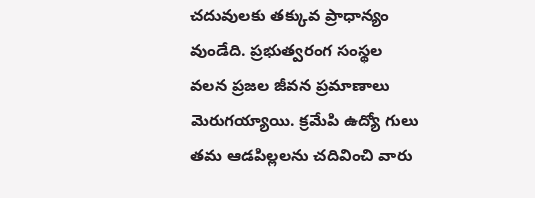చదువులకు తక్కువ ప్రాధాన్యం వుండేది. ప్రభుత్వరంగ సంస్థల వలన ప్రజల జీవన ప్రమాణాలు మెరుగయ్యాయి. క్రమేపి ఉద్యో గులు తమ ఆడపిల్లలను చదివించి వారు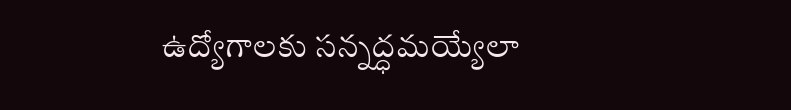ఉద్యోగాలకు సన్నద్ధమయ్యేలా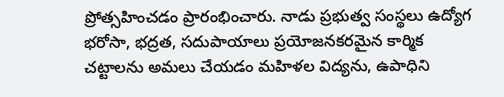ప్రోత్సహించడం ప్రారంభించారు. నాడు ప్రభుత్వ సంస్థలు ఉద్యోగ భరోసా, భద్రత, సదుపాయాలు ప్రయోజనకరమైన కార్మిక చట్టాలను అమలు చేయడం మహిళల విద్యను, ఉపాధిని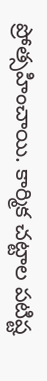ప్రోత్సహించాయి. కార్మిక చట్టాల పటిష్ట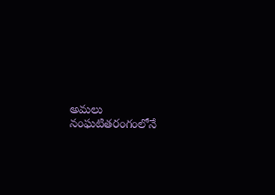అమలు నంఘటితరంగంలోనే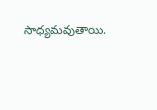సాధ్యమవుతాయి.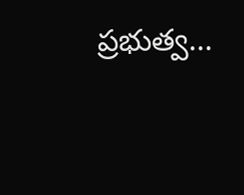ప్రభుత్వ...